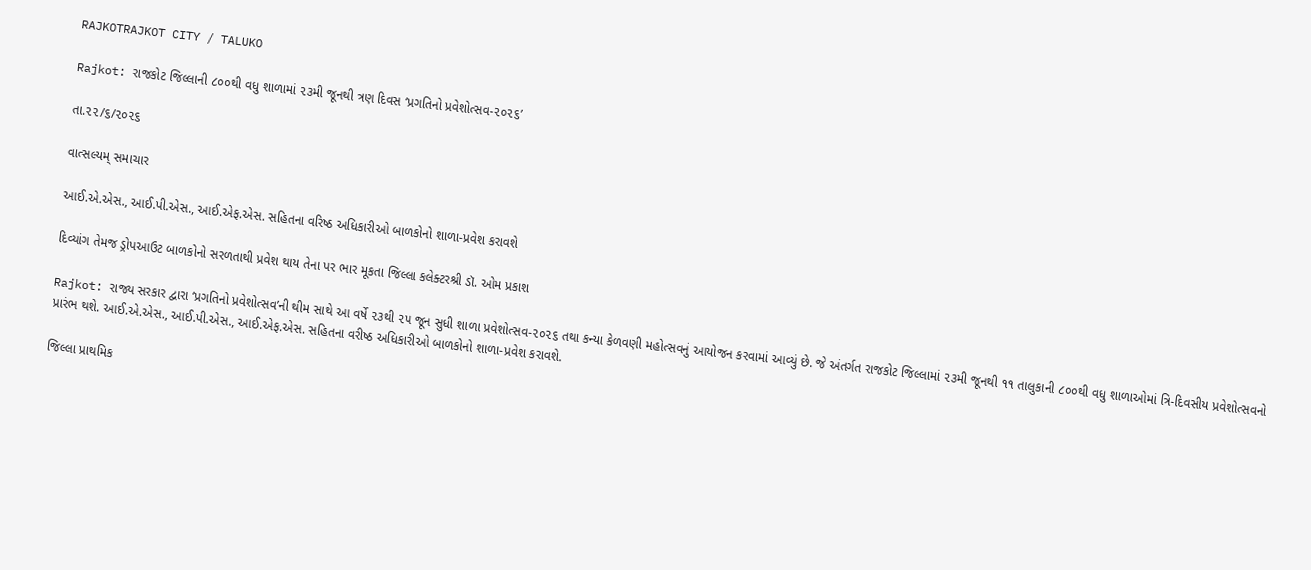RAJKOTRAJKOT CITY / TALUKO

Rajkot: રાજકોટ જિલ્લાની ૮૦૦થી વધુ શાળામાં ૨૩મી જૂનથી ત્રણ દિવસ ‘પ્રગતિનો પ્રવેશોત્સવ-૨૦૨૬’

તા.૨૨/૬/૨૦૨૬

વાત્સલ્યમ્ સમાચાર

આઈ.એ.એસ., આઈ.પી.એસ., આઈ.એફ.એસ. સહિતના વરિષ્ઠ અધિકારીઓ બાળકોનો શાળા-પ્રવેશ કરાવશે

દિવ્યાંગ તેમજ ડ્રોપઆઉટ બાળકોનો સરળતાથી પ્રવેશ થાય તેના પર ભાર મૂકતા જિલ્લા કલેક્ટરશ્રી ડૉ. ઓમ પ્રકાશ

Rajkot: રાજ્ય સરકાર દ્વારા ‘પ્રગતિનો પ્રવેશોત્સવ’ની થીમ સાથે આ વર્ષે ૨૩થી ૨૫ જૂન સુધી શાળા પ્રવેશોત્સવ-૨૦૨૬ તથા કન્યા કેળવણી મહોત્સવનું આયોજન કરવામાં આવ્યું છે. જે અંતર્ગત રાજકોટ જિલ્લામાં ૨૩મી જૂનથી ૧૧ તાલુકાની ૮૦૦થી વધુ શાળાઓમાં ત્રિ-દિવસીય પ્રવેશોત્સવનો પ્રારંભ થશે. આઈ.એ.એસ., આઈ.પી.એસ., આઈ.એફ.એસ. સહિતના વરીષ્ઠ અધિકારીઓ બાળકોનો શાળા-પ્રવેશ કરાવશે.

જિલ્લા પ્રાથમિક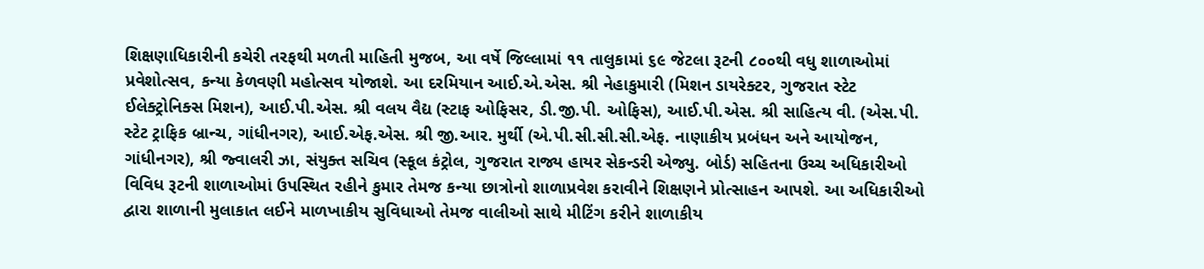શિક્ષણાધિકારીની કચેરી તરફથી મળતી માહિતી મુજબ, આ વર્ષે જિલ્લામાં ૧૧ તાલુકામાં ૬૯ જેટલા રૂટની ૮૦૦થી વધુ શાળાઓમાં પ્રવેશોત્સવ, કન્યા કેળવણી મહોત્સવ યોજાશે. આ દરમિયાન આઈ.એ.એસ. શ્રી નેહાકુમારી (મિશન ડાયરેક્ટર, ગુજરાત સ્ટેટ ઈલેક્ટ્રોનિક્સ મિશન), આઈ.પી.એસ. શ્રી વલય વૈદ્ય (સ્ટાફ ઓફિસર, ડી.જી.પી. ઓફિસ), આઈ.પી.એસ. શ્રી સાહિત્ય વી. (એસ.પી. સ્ટેટ ટ્રાફિક બ્રાન્ચ, ગાંધીનગર), આઈ.એફ.એસ. શ્રી જી.આર. મુર્થી (એ.પી.સી.સી.સી.એફ. નાણાકીય પ્રબંધન અને આયોજન, ગાંધીનગર), શ્રી જ્વાલરી ઝા, સંયુક્ત સચિવ (સ્કૂલ કંટ્રોલ, ગુજરાત રાજ્ય હાયર સેકન્ડરી એજ્યુ. બોર્ડ) સહિતના ઉચ્ચ અધિકારીઓ વિવિધ રૂટની શાળાઓમાં ઉપસ્થિત રહીને કુમાર તેમજ કન્યા છાત્રોનો શાળાપ્રવેશ કરાવીને શિક્ષણને પ્રોત્સાહન આપશે. આ અધિકારીઓ દ્વારા શાળાની મુલાકાત લઈને માળખાકીય સુવિધાઓ તેમજ વાલીઓ સાથે મીટિંગ કરીને શાળાકીય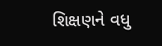શિક્ષણને વધુ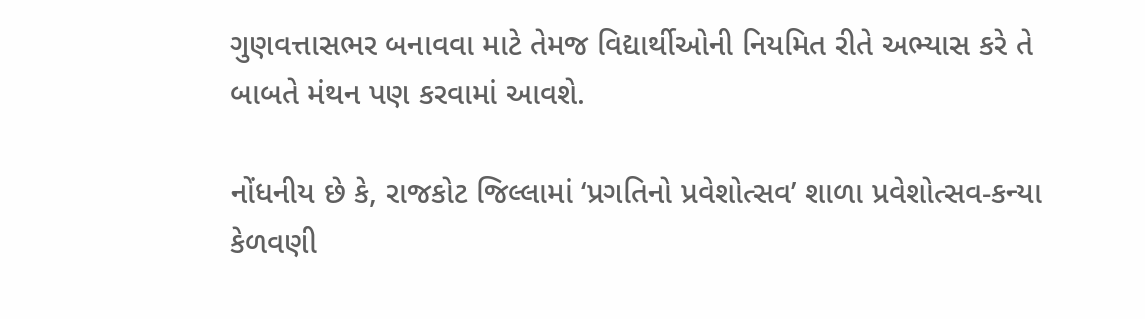ગુણવત્તાસભર બનાવવા માટે તેમજ વિદ્યાર્થીઓની નિયમિત રીતે અભ્યાસ કરે તે બાબતે મંથન પણ કરવામાં આવશે.

નોંધનીય છે કે, રાજકોટ જિલ્લામાં ‘પ્રગતિનો પ્રવેશોત્સવ’ શાળા પ્રવેશોત્સવ-કન્યા કેળવણી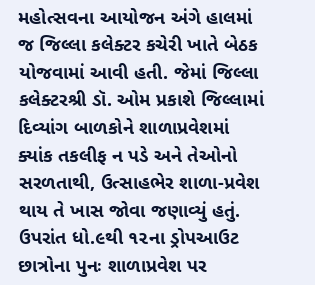મહોત્સવના આયોજન અંગે હાલમાં જ જિલ્લા કલેક્ટર કચેરી ખાતે બેઠક યોજવામાં આવી હતી. જેમાં જિલ્લા કલેક્ટરશ્રી ડૉ. ઓમ પ્રકાશે જિલ્લામાં દિવ્યાંગ બાળકોને શાળાપ્રવેશમાં ક્યાંક તકલીફ ન પડે અને તેઓનો સરળતાથી, ઉત્સાહભેર શાળા-પ્રવેશ થાય તે ખાસ જોવા જણાવ્યું હતું. ઉપરાંત ધો.૯થી ૧૨ના ડ્રોપઆઉટ છાત્રોના પુનઃ શાળાપ્રવેશ પર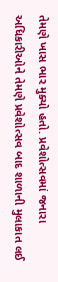તેમણે ખાસ ભાર મુક્યો હતો. પ્રવેશોત્સવમાં જનારા અધિકારીઓને તેમણે પ્રવેશોત્સવ બાદ શાળાની મુલાકાત લઈ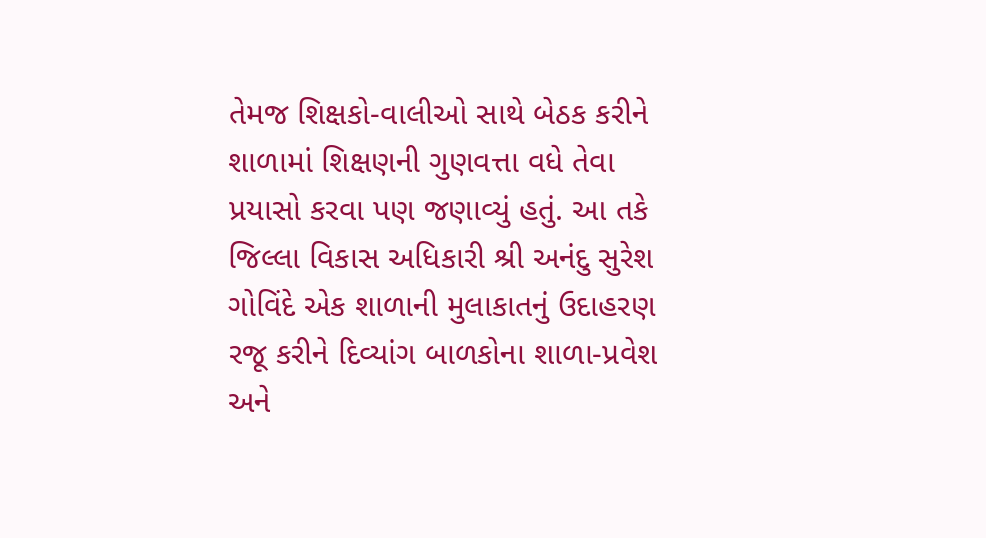તેમજ શિક્ષકો-વાલીઓ સાથે બેઠક કરીને શાળામાં શિક્ષણની ગુણવત્તા વધે તેવા પ્રયાસો કરવા પણ જણાવ્યું હતું. આ તકે જિલ્લા વિકાસ અધિકારી શ્રી અનંદુ સુરેશ ગોવિંદે એક શાળાની મુલાકાતનું ઉદાહરણ રજૂ કરીને દિવ્યાંગ બાળકોના શાળા-પ્રવેશ અને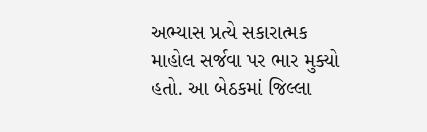અભ્યાસ પ્રત્યે સકારાત્મક માહોલ સર્જવા પર ભાર મુક્યો હતો. આ બેઠકમાં જિલ્લા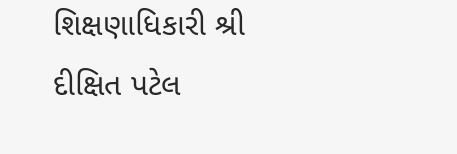શિક્ષણાધિકારી શ્રી દીક્ષિત પટેલ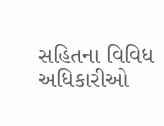સહિતના વિવિધ અધિકારીઓ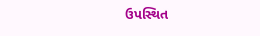ઉપસ્થિત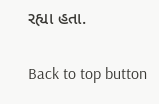રહ્યા હતા.

Back to top button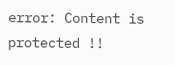error: Content is protected !!